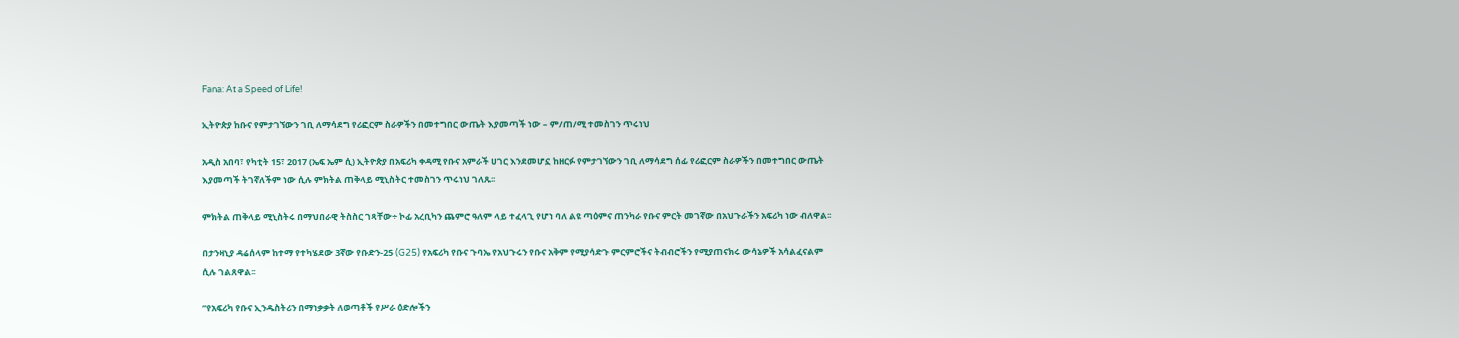Fana: At a Speed of Life!

ኢትዮጵያ ከቡና የምታገኘውን ገቢ ለማሳደግ የሪፎርም ስራዎችን በመተግበር ውጤት እያመጣች ነው – ም/ጠ/ሚ ተመስገን ጥሩነህ

አዲስ አበባ፣ የካቲት 15፣ 2017 (ኤፍ ኤም ሲ) ኢትዮጵያ በአፍሪካ ቀዳሚ የቡና አምራች ሀገር እንደመሆኗ ከዘርፉ የምታገኘውን ገቢ ለማሳደግ ሰፊ የሪፎርም ስራዎችን በመተግበር ውጤት እያመጣች ትገኛለችም ነው ሲሉ ምክትል ጠቅላይ ሚኒስትር ተመስገን ጥሩነህ ገለጹ፡፡

ምክትል ጠቅላይ ሚኒስትሩ በማህበራዊ ትስስር ገጻቸው÷ ኮፊ አረቢካን ጨምሮ ዓለም ላይ ተፈላጊ የሆነ ባለ ልዩ ጣዕምና ጠንካራ የቡና ምርት መገኛው በአህጉራችን አፍሪካ ነው ብለዋል፡፡

በታንዛኒያ ዳሬሰላም ከተማ የተካሄደው 3ኛው የቡድን-25 (G25) የአፍሪካ የቡና ጉባኤ የአህጉሩን የቡና አቅም የሚያሳድጉ ምርምሮችና ትብብሮችን የሚያጠናክሩ ውሳኔዎች አሳልፈናልም ሲሉ ገልጸዋል፡፡

”የአፍሪካ የቡና ኢንዱስትሪን በማነቃቃት ለወጣቶች የሥራ ዕድሎችን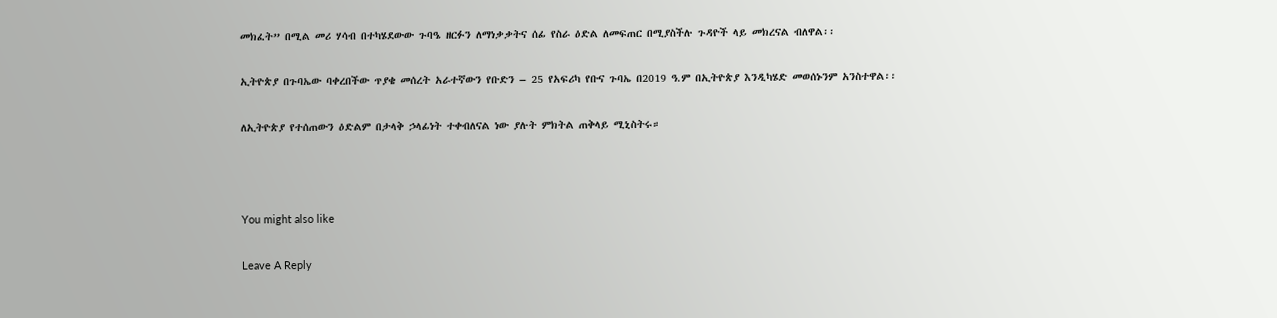መክፈት” በሚል መሪ ሃሳብ በተካሄደውው ጉባዔ ዘርፉን ለማነቃቃትና ሰፊ የስራ ዕድል ለመፍጠር በሚያስችሉ ጉዳዮች ላይ መክረናል ብለዋል፡፡

ኢትዮጵያ በጉባኤው ባቀረበችው ጥያቄ መሰረት አራተኛውን የቡድን – 25 የአፍሪካ የቡና ጉባኤ በ2019 ዓ.ም በኢትዮጵያ እንዲካሄድ መወሰኑንም አንስተዋል፡፡

ለኢትዮጵያ የተሰጠውን ዕድልም በታላቅ ኃላፊነት ተቀብለናል ነው ያሉት ምክትል ጠቅላይ ሚኒስትሩ።



You might also like

Leave A Reply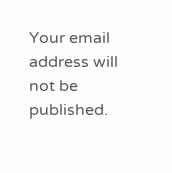Your email address will not be published.